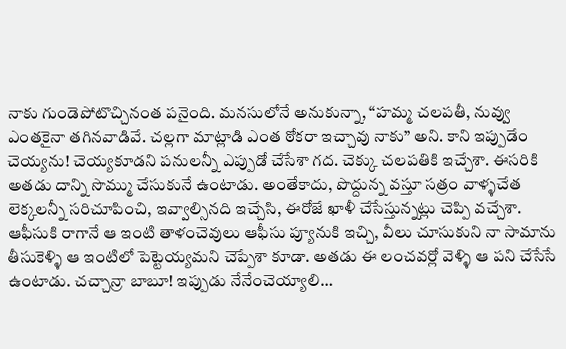నాకు గుండెపోటొచ్చినంత పనైంది. మనసులోనే అనుకున్నా, “హమ్మ చలపతీ, నువ్వు ఎంతకైనా తగినవాడివే. చల్లగా మాట్లాడి ఎంత ఠోకరా ఇచ్చావు నాకు” అని. కాని ఇప్పుడేం చెయ్యను! చెయ్యకూడని పనులన్నీ ఎప్పుడో చేసేశా గద. చెక్కు చలపతికి ఇచ్చేశా. ఈసరికి అతడు దాన్ని సొమ్ము చేసుకునే ఉంటాడు. అంతేకాదు, పొద్దున్న వస్తూ సత్రం వాళ్ళచేత లెక్కలన్నీ సరిచూపించి, ఇవ్వాల్సినది ఇచ్చేసి, ఈరోజే ఖాళీ చేసేస్తున్నట్లు చెప్పి వచ్చేశా. ఆఫీసుకి రాగానే ఆ ఇంటి తాళంచెవులు ఆఫీసు ప్యూనుకి ఇచ్చి, వీలు చూసుకుని నా సామాను తీసుకెళ్ళి ఆ ఇంటిలో పెట్టెయ్యమని చెప్పేశా కూడా. అతడు ఈ లంచవర్లో వెళ్ళి ఆ పని చేసేసే ఉంటాడు. చచ్చాన్రా బాబూ! ఇప్పుడు నేనేంచెయ్యాలి…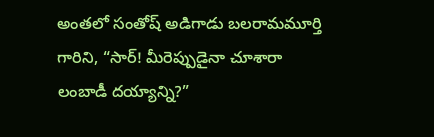అంతలో సంతోష్ అడిగాడు బలరామమూర్తి గారిని, “సార్! మీరెప్పుడైనా చూశారా లంబాడీ దయ్యాన్ని?”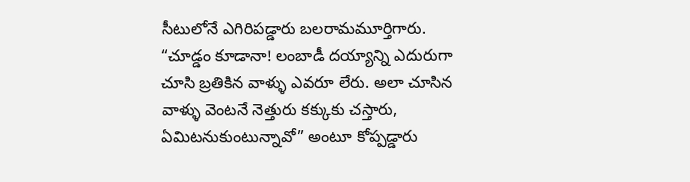సీటులోనే ఎగిరిపడ్డారు బలరామమూర్తిగారు. “చూడ్డం కూడానా! లంబాడీ దయ్యాన్ని ఎదురుగా చూసి బ్రతికిన వాళ్ళు ఎవరూ లేరు. అలా చూసిన వాళ్ళు వెంటనే నెత్తురు కక్కుకు చస్తారు, ఏమిటనుకుంటున్నావో” అంటూ కోప్పడ్డారు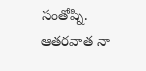సంతోష్ని. ఆతరవాత నా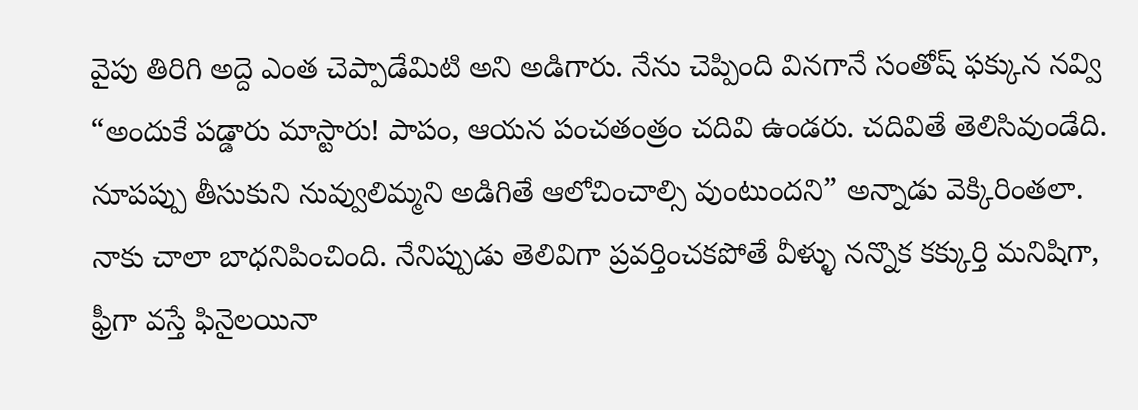వైపు తిరిగి అద్దె ఎంత చెప్పాడేమిటి అని అడిగారు. నేను చెప్పింది వినగానే సంతోష్ ఫక్కున నవ్వి “అందుకే పడ్డారు మాస్టారు! పాపం, ఆయన పంచతంత్రం చదివి ఉండరు. చదివితే తెలిసివుండేది. నూపప్పు తీసుకుని నువ్వులిమ్మని అడిగితే ఆలోచించాల్సి వుంటుందని” అన్నాడు వెక్కిరింతలా.
నాకు చాలా బాధనిపించింది. నేనిప్పుడు తెలివిగా ప్రవర్తించకపోతే వీళ్ళు నన్నొక కక్కుర్తి మనిషిగా, ఫ్రీగా వస్తే ఫినైలయినా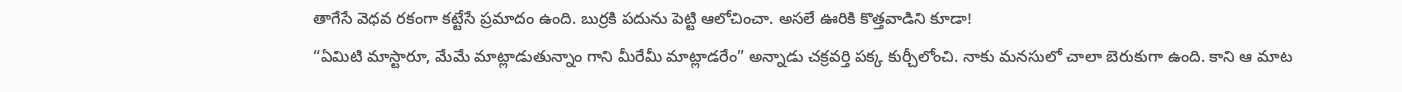తాగేసే వెధవ రకంగా కట్టేసే ప్రమాదం ఉంది. బుర్రకి పదును పెట్టి ఆలోచించా. అసలే ఊరికి కొత్తవాడిని కూడా!
“ఏమిటి మాస్టారూ, మేమే మాట్లాడుతున్నాం గాని మీరేమీ మాట్లాడరేం” అన్నాడు చక్రవర్తి పక్క కుర్చీలోంచి. నాకు మనసులో చాలా బెరుకుగా ఉంది. కాని ఆ మాట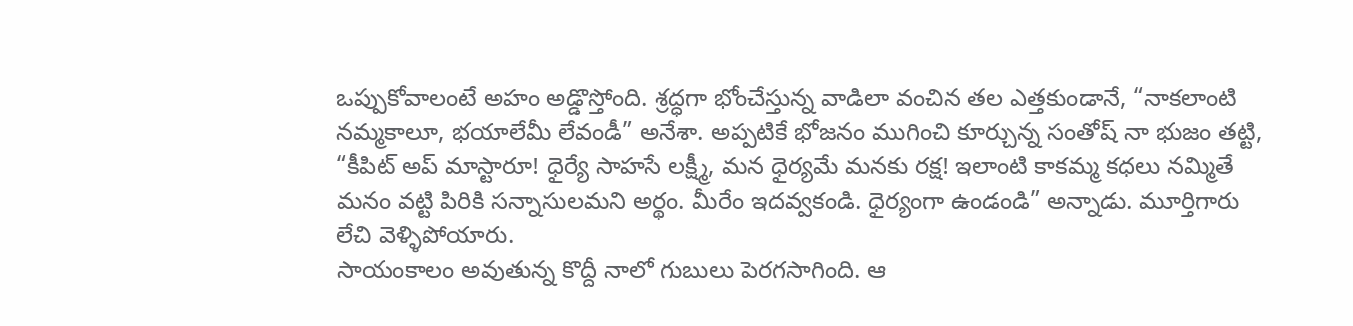ఒప్పుకోవాలంటే అహం అడ్డొస్తోంది. శ్రద్ధగా భోంచేస్తున్న వాడిలా వంచిన తల ఎత్తకుండానే, “నాకలాంటి నమ్మకాలూ, భయాలేమీ లేవండీ” అనేశా. అప్పటికే భోజనం ముగించి కూర్చున్న సంతోష్ నా భుజం తట్టి, “కీపిట్ అప్ మాస్టారూ! ధైర్యే సాహసే లక్ష్మీ, మన ధైర్యమే మనకు రక్ష! ఇలాంటి కాకమ్మ కధలు నమ్మితే మనం వట్టి పిరికి సన్నాసులమని అర్థం. మీరేం ఇదవ్వకండి. ధైర్యంగా ఉండండి” అన్నాడు. మూర్తిగారు లేచి వెళ్ళిపోయారు.
సాయంకాలం అవుతున్న కొద్దీ నాలో గుబులు పెరగసాగింది. ఆ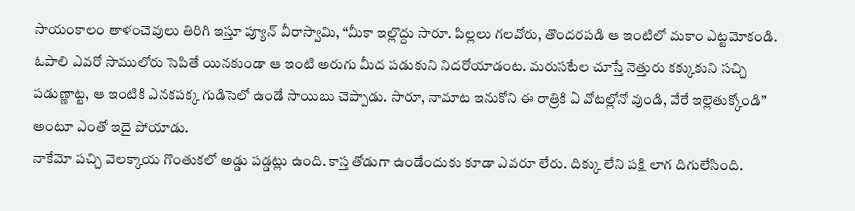సాయంకాలం తాళంచెవులు తిరిగి ఇస్తూ ప్యూన్ వీరాస్వామి, “మీకా ఇల్లొద్దు సారూ. పిల్లలు గలవోరు, తొందరపడి ఆ ఇంటిలో మకాం ఎట్టమోకండి. ఓపాలి ఎవరో సాములోరు సెపితే యినకుండా ఆ ఇంటి అరుగు మీద పడుకుని నిదరోయాడంట. మరుసటేల చూస్తే నెత్తురు కక్కుకుని సచ్చి పడుణ్ణాట్ట, ఆ ఇంటికి ఎనకపక్క గుడిసెలో ఉండే సాయిబు చెప్పాడు. సారూ, నామాట ఇనుకోని ఈ రాత్రికి ఏ వోటల్లోనో వుండి, వేరే ఇల్లెతుక్కోండి” అంటూ ఎంతో ఇదై పోయాడు.
నాకేమో పచ్చి వెలక్కాయ గొంతుకలో అడ్డు పడ్డట్లు ఉంది. కాస్త తోడుగా ఉండేందుకు కూడా ఎవరూ లేరు. దిక్కు లేని పక్షి లాగ దిగులేసింది.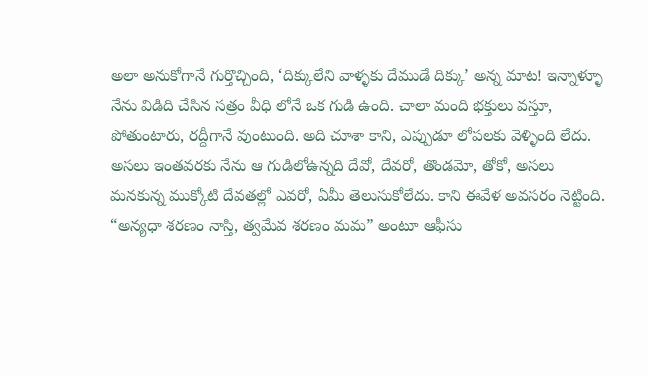అలా అనుకోగానే గుర్తొచ్చింది, ‘దిక్కులేని వాళ్ళకు దేముడే దిక్కు’ అన్న మాట! ఇన్నాళ్ళూ నేను విడిది చేసిన సత్రం వీధి లోనే ఒక గుడి ఉంది. చాలా మంది భక్తులు వస్తూ, పోతుంటారు, రద్దీగానే వుంటుంది. అది చూశా కాని, ఎప్పుడూ లోపలకు వెళ్ళింది లేదు. అసలు ఇంతవరకు నేను ఆ గుడిలోఉన్నది దేవో, దేవరో, తొండమో, తోకో, అసలు మనకున్న ముక్కోటి దేవతల్లో ఎవరో, ఏమీ తెలుసుకోలేదు. కాని ఈవేళ అవసరం నెట్టింది. “అన్యధా శరణం నాస్తి, త్వమేవ శరణం మమ” అంటూ ఆఫీసు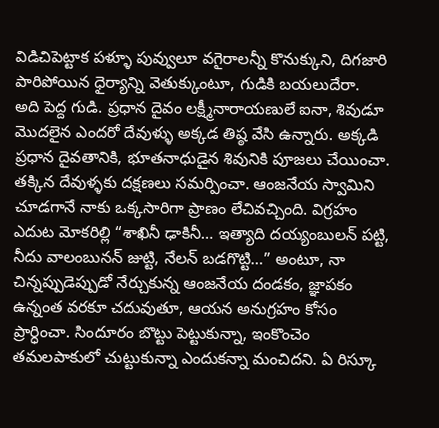విడిచిపెట్టాక పళ్ళూ పువ్వులూ వగైరాలన్నీ కొనుక్కుని, దిగజారి పారిపోయిన ధైర్యాన్ని వెతుక్కుంటూ, గుడికి బయలుదేరా.
అది పెద్ద గుడి. ప్రధాన దైవం లక్ష్మీనారాయణులే ఐనా, శివుడూ మొదలైన ఎందరో దేవుళ్ళు అక్కడ తిష్ఠ వేసి ఉన్నారు. అక్కడి ప్రధాన దైవతానికి, భూతనాధుడైన శివునికి పూజలు చేయించా. తక్కిన దేవుళ్ళకు దక్షణలు సమర్పించా. ఆంజనేయ స్వామిని చూడగానే నాకు ఒక్కసారిగా ప్రాణం లేచివచ్చింది. విగ్రహం ఎదుట మోకరిల్లి “శాఖినీ ఢాకినీ… ఇత్యాది దయ్యంబులన్ పట్టి, నీదు వాలంబునన్ జుట్టి, నేలన్ బడగొట్టి…” అంటూ, నా చిన్నప్పుడెప్పుడో నేర్చుకున్న ఆంజనేయ దండకం, జ్ఞాపకం ఉన్నంత వరకూ చదువుతూ, ఆయన అనుగ్రహం కోసం ప్రార్ధించా. సిందూరం బొట్టు పెట్టుకున్నా, ఇంకొంచెం తమలపాకులో చుట్టుకున్నా ఎందుకన్నా మంచిదని. ఏ రిస్కూ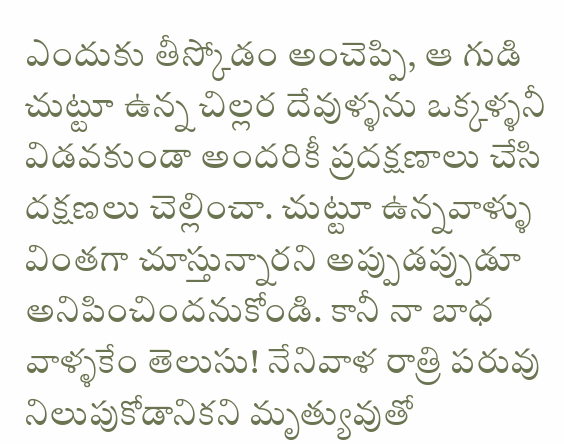ఎందుకు తీస్కోడం అంచెప్పి, ఆ గుడి చుట్టూ ఉన్న చిల్లర దేవుళ్ళను ఒక్కళ్ళనీ విడవకుండా అందరికీ ప్రదక్షణాలు చేసి దక్షణలు చెల్లించా. చుట్టూ ఉన్నవాళ్ళు వింతగా చూస్తున్నారని అప్పుడప్పుడూ అనిపించిందనుకోండి. కానీ నా బాధ వాళ్ళకేం తెలుసు! నేనివాళ రాత్రి పరువు నిలుపుకోడానికని మృత్యువుతో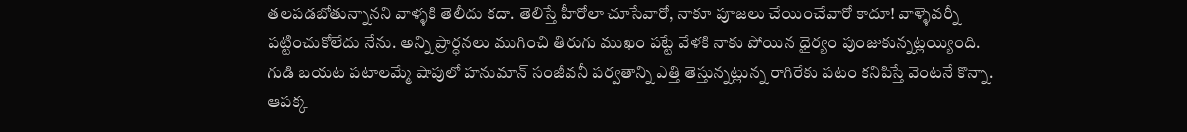తలపడబోతున్నానని వాళ్ళకి తెలీదు కదా. తెలిస్తే హీరోలా చూసేవారో, నాకూ పూజలు చేయించేవారో కాదూ! వాళ్ళెవర్నీ పట్టించుకోలేదు నేను. అన్ని ప్రార్ధనలు ముగించి తిరుగు ముఖం పట్టే వేళకి నాకు పోయిన ధైర్యం పుంజుకున్నట్లయ్యింది.
గుడి బయట పటాలమ్మే షాపులో హనుమాన్ సంజీవనీ పర్వతాన్ని ఎత్తి తెస్తున్నట్లున్న రాగిరేకు పటం కనిపిస్తే వెంటనే కొన్నా. ఆపక్క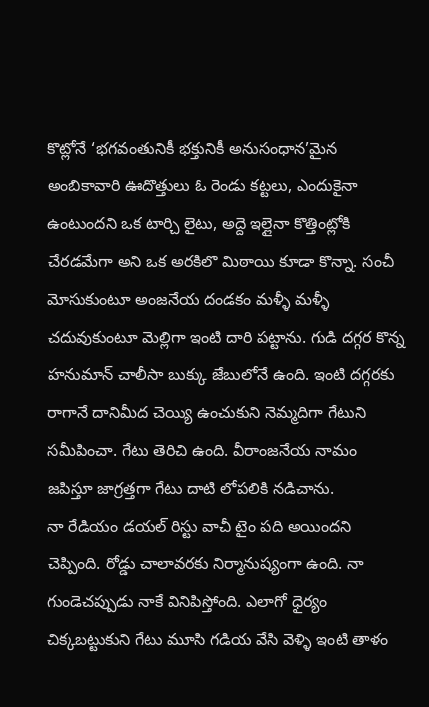కొట్లోనే ‘భగవంతునికీ భక్తునికీ అనుసంధాన’మైన అంబికావారి ఊదొత్తులు ఓ రెండు కట్టలు, ఎందుకైనా ఉంటుందని ఒక టార్చి లైటు, అద్దె ఇల్లైనా కొత్తింట్లోకి చేరడమేగా అని ఒక అరకిలొ మిఠాయి కూడా కొన్నా. సంచీ మోసుకుంటూ అంజనేయ దండకం మళ్ళీ మళ్ళీ చదువుకుంటూ మెల్లిగా ఇంటి దారి పట్టాను. గుడి దగ్గర కొన్న హనుమాన్ చాలీసా బుక్కు జేబులోనే ఉంది. ఇంటి దగ్గరకు రాగానే దానిమీద చెయ్యి ఉంచుకుని నెమ్మదిగా గేటుని సమీపించా. గేటు తెరిచి ఉంది. వీరాంజనేయ నామం జపిస్తూ జాగ్రత్తగా గేటు దాటి లోపలికి నడిచాను.
నా రేడియం డయల్ రిస్టు వాచీ టైం పది అయిందని చెప్పింది. రోడ్డు చాలావరకు నిర్మానుష్యంగా ఉంది. నా గుండెచప్పుడు నాకే వినిపిస్తోంది. ఎలాగో ధైర్యం చిక్కబట్టుకుని గేటు మూసి గడియ వేసి వెళ్ళి ఇంటి తాళం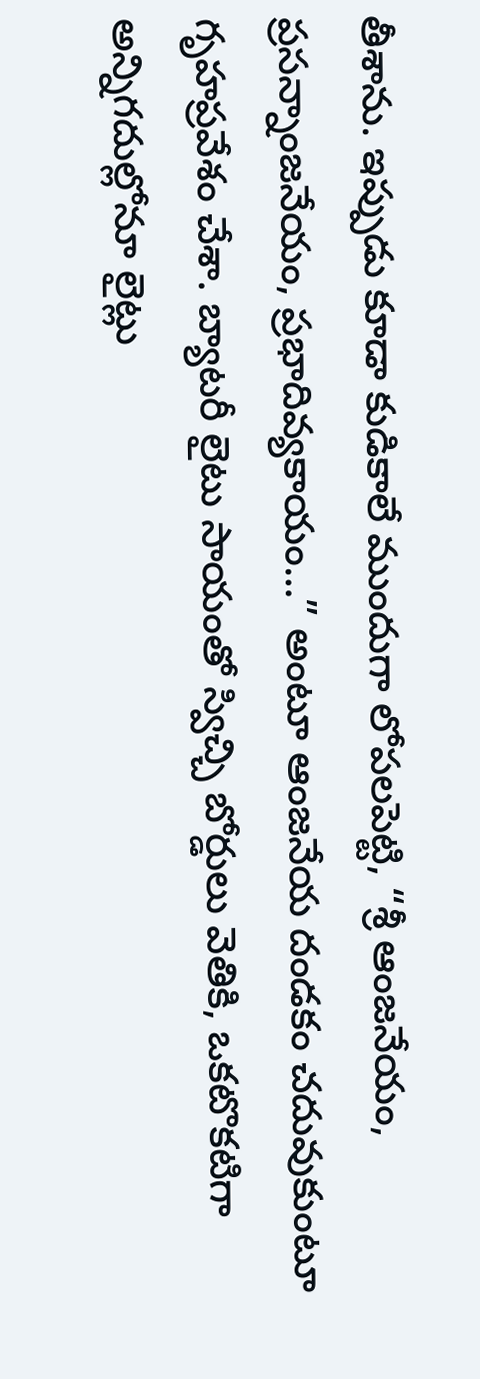తీశాను. ఇప్పుడు కూడా కుడికాలే ముందుగా లోపలపెట్టి, “శ్రీ ఆంజనేయం, ప్రసన్నాంజనేయం, ప్రభాదివ్యకాయం…” అంటూ ఆంజనేయ దండకం చదువుకుంటూ గృహప్రవేశం చేశా. బ్యాటరీ లైటు సాయంతో స్విచ్చి బోర్డులు వెతికి, ఒకటొకటిగా అన్నిగదుల్లోనూ లైట్లు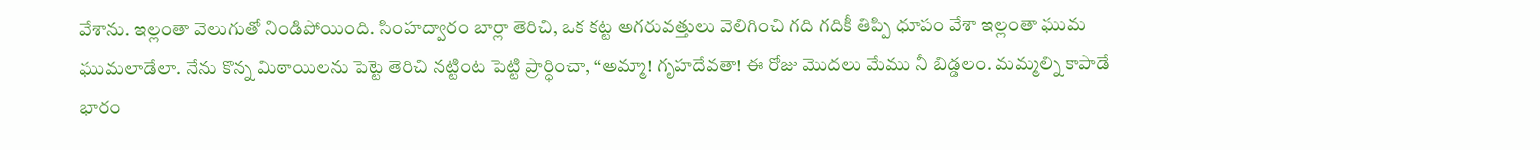వేశాను. ఇల్లంతా వెలుగుతో నిండిపోయింది. సింహద్వారం బార్లా తెరిచి, ఒక కట్ట అగరువత్తులు వెలిగించి గది గదికీ తిప్పి ధూపం వేశా ఇల్లంతా ఘుమ ఘుమలాడేలా. నేను కొన్న మిఠాయిలను పెట్టె తెరిచి నట్టింట పెట్టి ప్రార్ధించా, “అమ్మా! గృహదేవతా! ఈ రోజు మొదలు మేము నీ బిడ్డలం. మమ్మల్ని కాపాడే భారం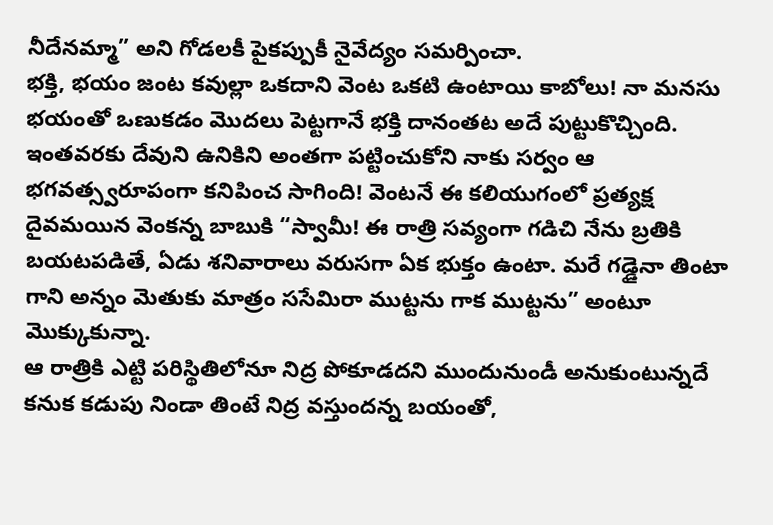నీదేనమ్మా” అని గోడలకీ పైకప్పుకీ నైవేద్యం సమర్పించా.
భక్తి, భయం జంట కవుల్లా ఒకదాని వెంట ఒకటి ఉంటాయి కాబోలు! నా మనసు భయంతో ఒణుకడం మొదలు పెట్టగానే భక్తి దానంతట అదే పుట్టుకొచ్చింది. ఇంతవరకు దేవుని ఉనికిని అంతగా పట్టించుకోని నాకు సర్వం ఆ భగవత్స్వరూపంగా కనిపించ సాగింది! వెంటనే ఈ కలియుగంలో ప్రత్యక్ష దైవమయిన వెంకన్న బాబుకి “స్వామీ! ఈ రాత్రి సవ్యంగా గడిచి నేను బ్రతికి బయటపడితే, ఏడు శనివారాలు వరుసగా ఏక భుక్తం ఉంటా. మరే గడ్డైనా తింటా గాని అన్నం మెతుకు మాత్రం ససేమిరా ముట్టను గాక ముట్టను” అంటూ మొక్కుకున్నా.
ఆ రాత్రికి ఎట్టి పరిస్థితిలోనూ నిద్ర పోకూడదని ముందునుండీ అనుకుంటున్నదే కనుక కడుపు నిండా తింటే నిద్ర వస్తుందన్న బయంతో,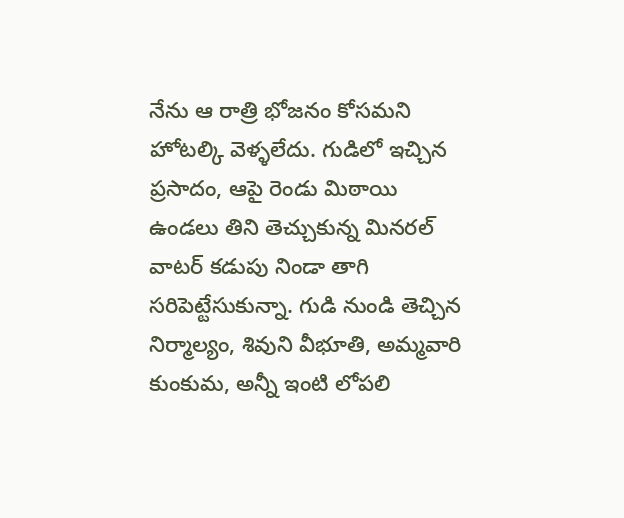నేను ఆ రాత్రి భోజనం కోసమని హోటల్కి వెళ్ళలేదు. గుడిలో ఇచ్చిన ప్రసాదం, ఆపై రెండు మిఠాయి ఉండలు తిని తెచ్చుకున్న మినరల్ వాటర్ కడుపు నిండా తాగి సరిపెట్టేసుకున్నా. గుడి నుండి తెచ్చిన నిర్మాల్యం, శివుని వీభూతి, అమ్మవారి కుంకుమ, అన్నీ ఇంటి లోపలి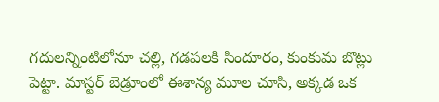గదులన్నింటిలోనూ చల్లి, గడపలకి సిందూరం, కుంకుమ బొట్లు పెట్టా. మాస్టర్ బెడ్రూంలో ఈశాన్య మూల చూసి, అక్కడ ఒక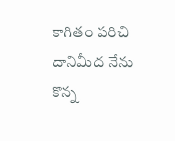కాగితం పరిచి దానిమీద నేను కొన్న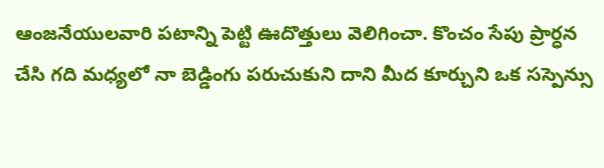ఆంజనేయులవారి పటాన్ని పెట్టి ఊదొత్తులు వెలిగించా. కొంచం సేపు ప్రార్ధన చేసి గది మధ్యలో నా బెడ్డింగు పరుచుకుని దాని మీద కూర్చుని ఒక సస్పెన్సు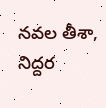నవల తీశా, నిద్దర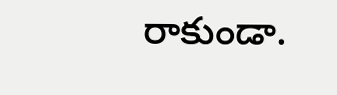రాకుండా.